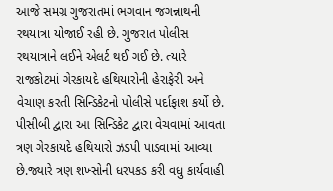આજે સમગ્ર ગુજરાતમાં ભગવાન જગન્નાથની રથયાત્રા યોજાઈ રહી છે. ગુજરાત પોલીસ રથયાત્રાને લઈને એલર્ટ થઈ ગઈ છે. ત્યારે રાજકોટમાં ગેરકાયદે હથિયારોની હેરાફેરી અને વેચાણ કરતી સિન્ડિકેટનો પોલીસે પર્દાફાશ કર્યો છે. પીસીબી દ્વારા આ સિન્ડિકેટ દ્વારા વેચવામાં આવતા ત્રણ ગેરકાયદે હથિયારો ઝડપી પાડવામાં આવ્યા છે.જ્યારે ત્રણ શખ્સોની ધરપકડ કરી વધુ કાર્યવાહી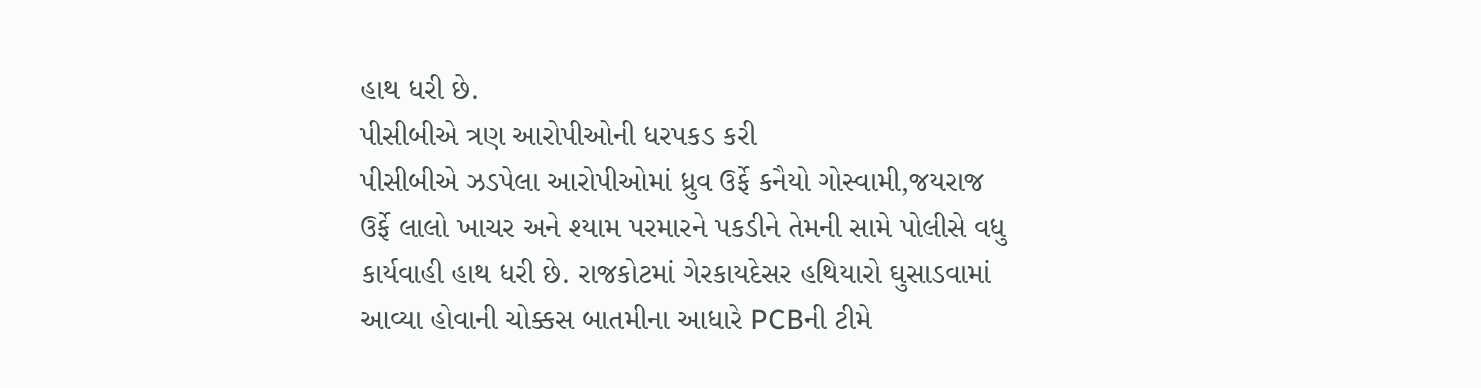હાથ ધરી છે.
પીસીબીએ ત્રણ આરોપીઓની ધરપકડ કરી
પીસીબીએ ઝડપેલા આરોપીઓમાં ધ્રુવ ઉર્ફે કનૈયો ગોસ્વામી,જયરાજ ઉર્ફે લાલો ખાચર અને શ્યામ પરમારને પકડીને તેમની સામે પોલીસે વધુ કાર્યવાહી હાથ ધરી છે. રાજકોટમાં ગેરકાયદેસર હથિયારો ઘુસાડવામાં આવ્યા હોવાની ચોક્કસ બાતમીના આધારે PCBની ટીમે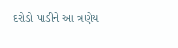દરોડો પાડીને આ ત્રણેય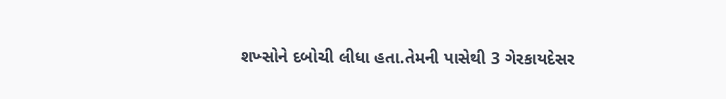શખ્સોને દબોચી લીધા હતા.તેમની પાસેથી 3 ગેરકાયદેસર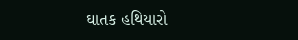ઘાતક હથિયારો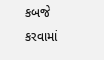કબજે કરવામાં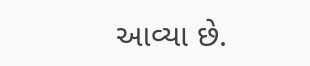આવ્યા છે.